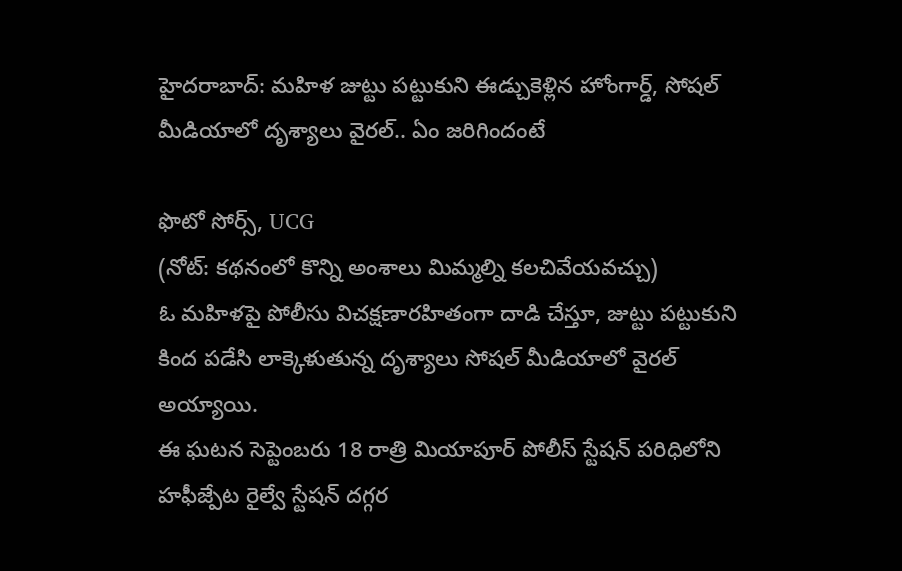హైదరాబాద్: మహిళ జుట్టు పట్టుకుని ఈడ్చుకెళ్లిన హోంగార్డ్, సోషల్ మీడియాలో దృశ్యాలు వైరల్.. ఏం జరిగిందంటే

ఫొటో సోర్స్, UCG
(నోట్: కథనంలో కొన్ని అంశాలు మిమ్మల్ని కలచివేయవచ్చు)
ఓ మహిళపై పోలీసు విచక్షణారహితంగా దాడి చేస్తూ, జుట్టు పట్టుకుని కింద పడేసి లాక్కెళుతున్న దృశ్యాలు సోషల్ మీడియాలో వైరల్ అయ్యాయి.
ఈ ఘటన సెప్టెంబరు 18 రాత్రి మియాపూర్ పోలీస్ స్టేషన్ పరిధిలోని హఫీజ్పేట రైల్వే స్టేషన్ దగ్గర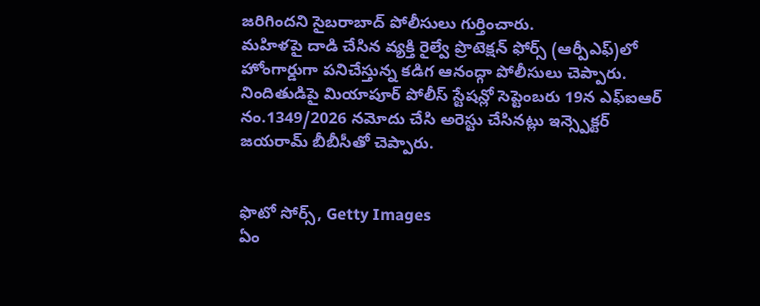జరిగిందని సైబరాబాద్ పోలీసులు గుర్తించారు.
మహిళపై దాడి చేసిన వ్యక్తి రైల్వే ప్రొటెక్షన్ ఫోర్స్ (ఆర్పీఎఫ్)లో హోంగార్డుగా పనిచేస్తున్న కడిగ ఆనంద్గా పోలీసులు చెప్పారు.
నిందితుడిపై మియాపూర్ పోలీస్ స్టేషన్లో సెప్టెంబరు 19న ఎఫ్ఐఆర్ నం.1349/2026 నమోదు చేసి అరెస్టు చేసినట్లు ఇన్స్పెక్టర్ జయరామ్ బీబీసీతో చెప్పారు.


ఫొటో సోర్స్, Getty Images
ఏం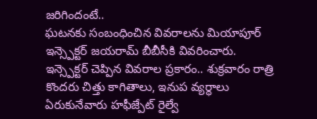జరిగిందంటే..
ఘటనకు సంబంధించిన వివరాలను మియాపూర్ ఇన్స్పెక్టర్ జయరామ్ బీబీసీకి వివరించారు.
ఇన్స్పెక్టర్ చెప్పిన వివరాల ప్రకారం.. శుక్రవారం రాత్రి కొందరు చిత్తు కాగితాలు, ఇనుప వ్యర్థాలు ఏరుకునేవారు హఫీజ్పేట్ రైల్వే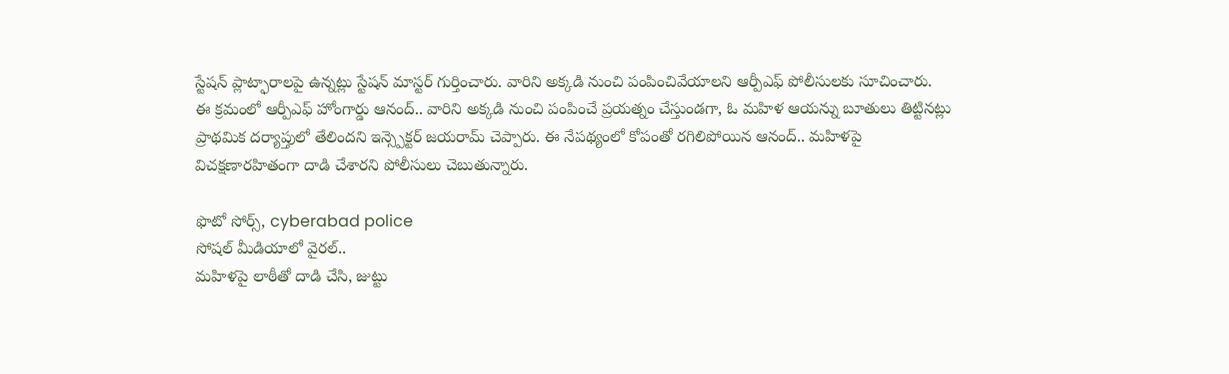స్టేషన్ ప్లాట్ఫారాలపై ఉన్నట్లు స్టేషన్ మాస్టర్ గుర్తించారు. వారిని అక్కడి నుంచి పంపించివేయాలని ఆర్పీఎఫ్ పోలీసులకు సూచించారు.
ఈ క్రమంలో ఆర్పీఎఫ్ హోంగార్డు ఆనంద్.. వారిని అక్కడి నుంచి పంపించే ప్రయత్నం చేస్తుండగా, ఓ మహిళ ఆయన్ను బూతులు తిట్టినట్లు ప్రాథమిక దర్యాప్తులో తేలిందని ఇన్స్పెక్టర్ జయరామ్ చెప్పారు. ఈ నేపథ్యంలో కోపంతో రగిలిపోయిన ఆనంద్.. మహిళపై విచక్షణారహితంగా దాడి చేశారని పోలీసులు చెబుతున్నారు.

ఫొటో సోర్స్, cyberabad police
సోషల్ మీడియాలో వైరల్..
మహిళపై లాఠీతో దాడి చేసి, జుట్టు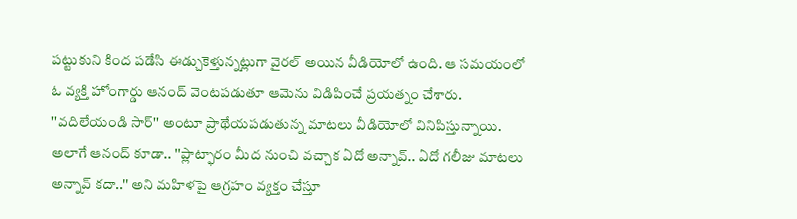పట్టుకుని కింద పడేసి ఈడ్చుకెళ్తున్నట్లుగా వైరల్ అయిన వీడియోలో ఉంది. ఆ సమయంలో ఓ వ్యక్తి హోంగార్డు ఆనంద్ వెంటపడుతూ ఆమెను విడిపించే ప్రయత్నం చేశారు.
''వదిలేయండి సార్'' అంటూ ప్రాథేయపడుతున్న మాటలు వీడియోలో వినిపిస్తున్నాయి.
అలాగే ఆనంద్ కూడా.. ''ప్లాట్ఫారం మీద నుంచి వచ్చాక ఏదో అన్నావ్.. ఏదో గలీజు మాటలు అన్నావ్ కదా..'' అని మహిళపై ఆగ్రహం వ్యక్తం చేస్తూ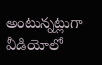అంటున్నట్లుగా వీడియోలో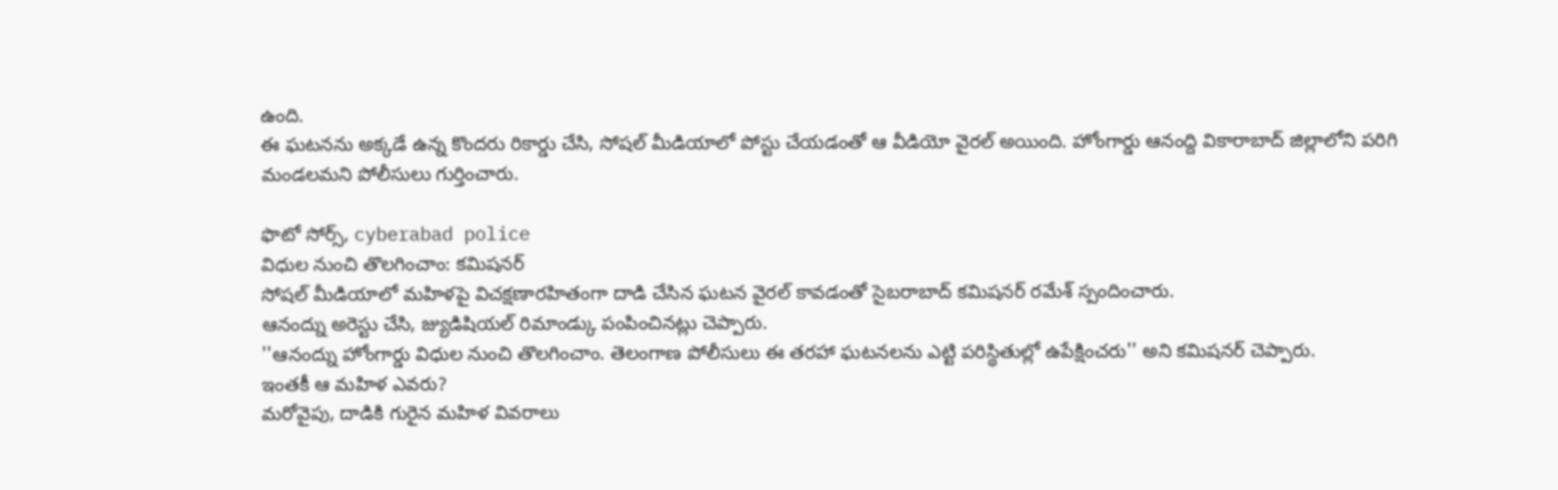ఉంది.
ఈ ఘటనను అక్కడే ఉన్న కొందరు రికార్డు చేసి, సోషల్ మీడియాలో పోస్టు చేయడంతో ఆ వీడియో వైరల్ అయింది. హోంగార్డు ఆనంద్ది వికారాబాద్ జిల్లాలోని పరిగి మండలమని పోలీసులు గుర్తించారు.

ఫొటో సోర్స్, cyberabad police
విధుల నుంచి తొలగించాం: కమిషనర్
సోషల్ మీడియాలో మహిళపై విచక్షణారహితంగా దాడి చేసిన ఘటన వైరల్ కావడంతో సైబరాబాద్ కమిషనర్ రమేశ్ స్పందించారు.
ఆనంద్ను అరెస్టు చేసి, జ్యుడిషియల్ రిమాండ్కు పంపించినట్లు చెప్పారు.
''ఆనంద్ను హోంగార్డు విధుల నుంచి తొలగించాం. తెలంగాణ పోలీసులు ఈ తరహా ఘటనలను ఎట్టి పరిస్థితుల్లో ఉపేక్షించరు'' అని కమిషనర్ చెప్పారు.
ఇంతకీ ఆ మహిళ ఎవరు?
మరోవైపు, దాడికి గురైన మహిళ వివరాలు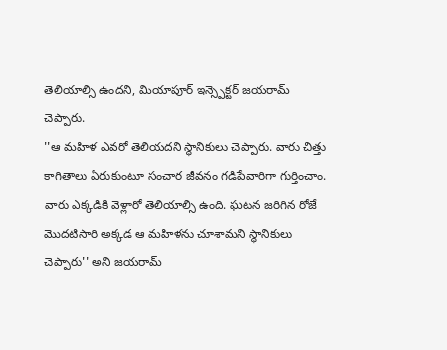తెలియాల్సి ఉందని, మియాపూర్ ఇన్స్పెక్టర్ జయరామ్ చెప్పారు.
''ఆ మహిళ ఎవరో తెలియదని స్థానికులు చెప్పారు. వారు చిత్తు కాగితాలు ఏరుకుంటూ సంచార జీవనం గడిపేవారిగా గుర్తించాం. వారు ఎక్కడికి వెళ్లారో తెలియాల్సి ఉంది. ఘటన జరిగిన రోజే మొదటిసారి అక్కడ ఆ మహిళను చూశామని స్థానికులు చెప్పారు'' అని జయరామ్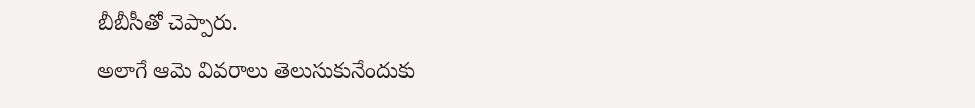బీబీసీతో చెప్పారు.
అలాగే ఆమె వివరాలు తెలుసుకునేందుకు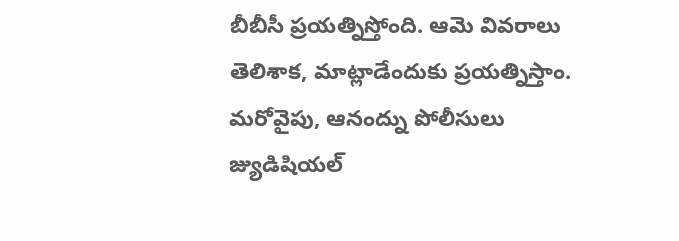బీబీసీ ప్రయత్నిస్తోంది. ఆమె వివరాలు తెలిశాక, మాట్లాడేందుకు ప్రయత్నిస్తాం.
మరోవైపు, ఆనంద్ను పోలీసులు జ్యుడిషియల్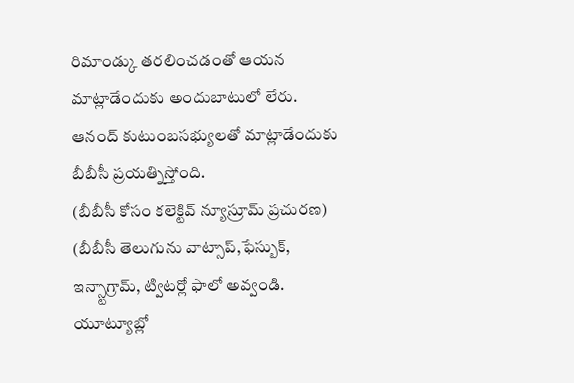రిమాండ్కు తరలించడంతో ఆయన మాట్లాడేందుకు అందుబాటులో లేరు. ఆనంద్ కుటుంబసభ్యులతో మాట్లాడేందుకు బీబీసీ ప్రయత్నిస్తోంది.
(బీబీసీ కోసం కలెక్టివ్ న్యూస్రూమ్ ప్రచురణ)
(బీబీసీ తెలుగును వాట్సాప్,ఫేస్బుక్, ఇన్స్టాగ్రామ్, ట్విటర్లో ఫాలో అవ్వండి. యూట్యూబ్లో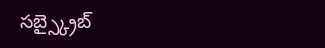సబ్స్క్రైబ్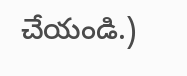చేయండి.)